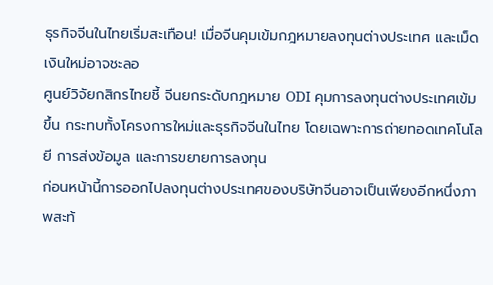ธุรกิจจีนในไทยเริ่มสะเทือน! เมื่อจีนคุมเข้มกฎหมายลงทุนต่างประเทศ และเม็ดเงินใหม่อาจชะลอ
ศูนย์วิจัยกสิกรไทยชี้ จีนยกระดับกฎหมาย ODI คุมการลงทุนต่างประเทศเข้มขึ้น กระทบทั้งโครงการใหม่และธุรกิจจีนในไทย โดยเฉพาะการถ่ายทอดเทคโนโลยี การส่งข้อมูล และการขยายการลงทุน
ก่อนหน้านี้การออกไปลงทุนต่างประเทศของบริษัทจีนอาจเป็นเพียงอีกหนึ่งภาพสะท้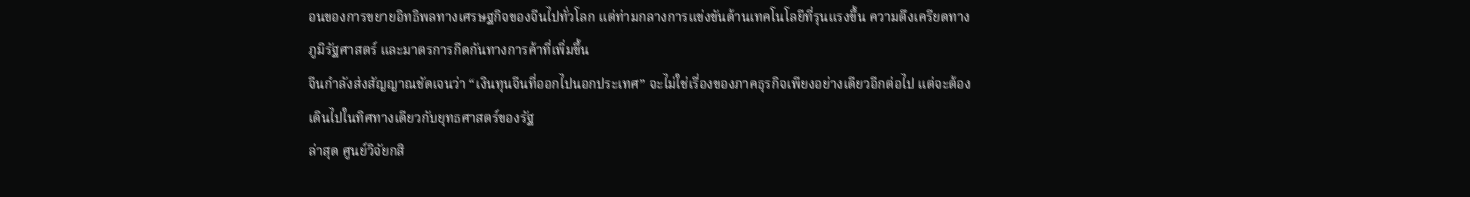อนของการขยายอิทธิพลทางเศรษฐกิจของจีนไปทั่วโลก แต่ท่ามกลางการแข่งขันด้านเทคโนโลยีที่รุนแรงขึ้น ความตึงเครียดทางภูมิรัฐศาสตร์ และมาตรการกีดกันทางการค้าที่เพิ่มขึ้น
จีนกำลังส่งสัญญาณชัดเจนว่า “เงินทุนจีนที่ออกไปนอกประเทศ” จะไม่ใช่เรื่องของภาคธุรกิจเพียงอย่างเดียวอีกต่อไป แต่จะต้องเดินไปในทิศทางเดียวกับยุทธศาสตร์ของรัฐ
ล่าสุด ศูนย์วิจัยกสิ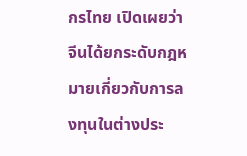กรไทย เปิดเผยว่า จีนได้ยกระดับกฎหมายเกี่ยวกับการลงทุนในต่างประ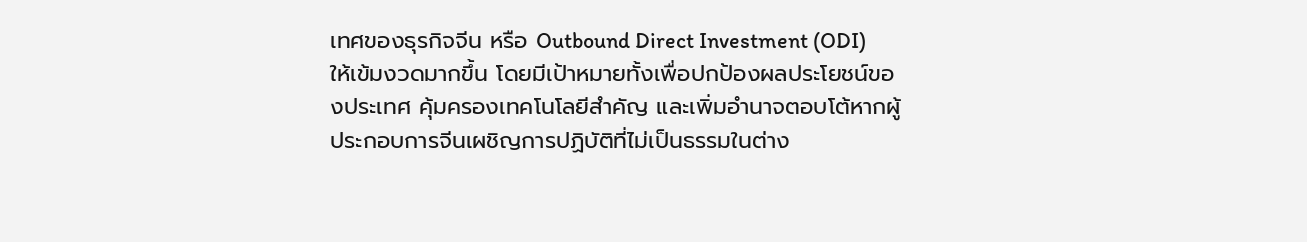เทศของธุรกิจจีน หรือ Outbound Direct Investment (ODI) ให้เข้มงวดมากขึ้น โดยมีเป้าหมายทั้งเพื่อปกป้องผลประโยชน์ของประเทศ คุ้มครองเทคโนโลยีสำคัญ และเพิ่มอำนาจตอบโต้หากผู้ประกอบการจีนเผชิญการปฏิบัติที่ไม่เป็นธรรมในต่าง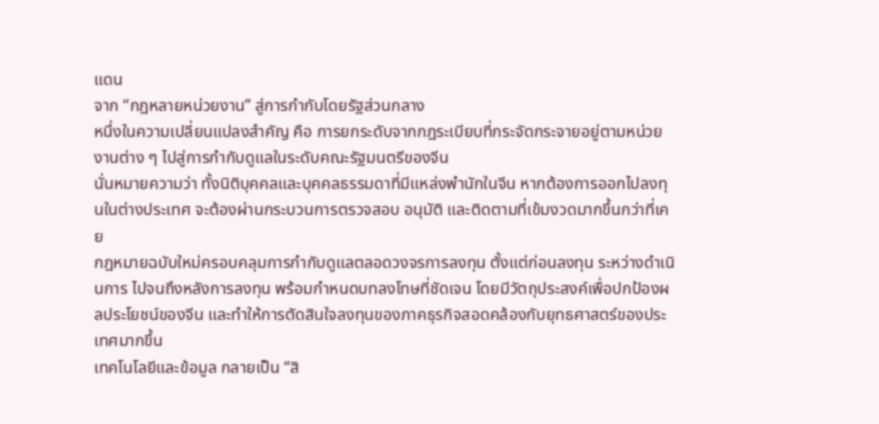แดน
จาก “กฎหลายหน่วยงาน” สู่การกำกับโดยรัฐส่วนกลาง
หนึ่งในความเปลี่ยนแปลงสำคัญ คือ การยกระดับจากกฎระเบียบที่กระจัดกระจายอยู่ตามหน่วยงานต่าง ๆ ไปสู่การกำกับดูแลในระดับคณะรัฐมนตรีของจีน
นั่นหมายความว่า ทั้งนิติบุคคลและบุคคลธรรมดาที่มีแหล่งพำนักในจีน หากต้องการออกไปลงทุนในต่างประเทศ จะต้องผ่านกระบวนการตรวจสอบ อนุมัติ และติดตามที่เข้มงวดมากขึ้นกว่าที่เคย
กฎหมายฉบับใหม่ครอบคลุมการกำกับดูแลตลอดวงจรการลงทุน ตั้งแต่ก่อนลงทุน ระหว่างดำเนินการ ไปจนถึงหลังการลงทุน พร้อมกำหนดบทลงโทษที่ชัดเจน โดยมีวัตถุประสงค์เพื่อปกป้องผลประโยชน์ของจีน และทำให้การตัดสินใจลงทุนของภาคธุรกิจสอดคล้องกับยุทธศาสตร์ของประเทศมากขึ้น
เทคโนโลยีและข้อมูล กลายเป็น “สิ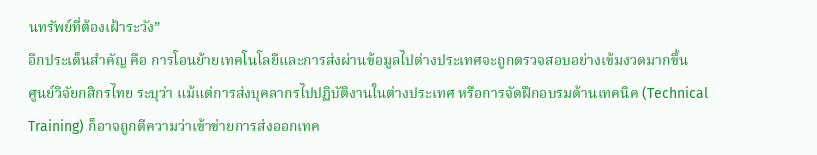นทรัพย์ที่ต้องเฝ้าระวัง”
อีกประเด็นสำคัญ คือ การโอนย้ายเทคโนโลยีและการส่งผ่านข้อมูลไปต่างประเทศจะถูกตรวจสอบอย่างเข้มงวดมากขึ้น
ศูนย์วิจัยกสิกรไทย ระบุว่า แม้แต่การส่งบุคลากรไปปฏิบัติงานในต่างประเทศ หรือการจัดฝึกอบรมด้านเทคนิค (Technical Training) ก็อาจถูกตีความว่าเข้าข่ายการส่งออกเทค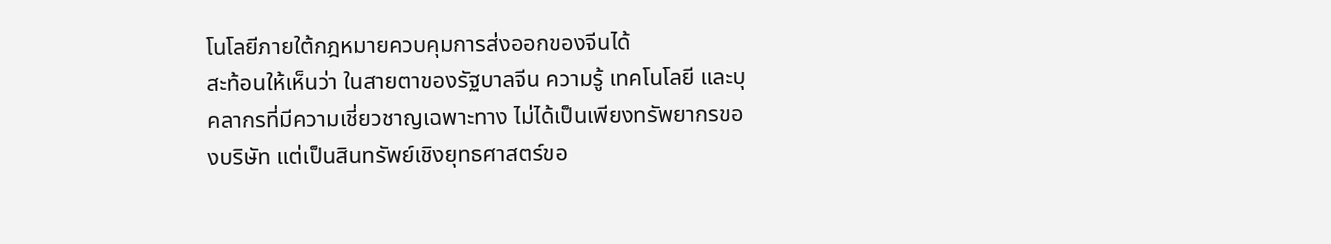โนโลยีภายใต้กฎหมายควบคุมการส่งออกของจีนได้
สะท้อนให้เห็นว่า ในสายตาของรัฐบาลจีน ความรู้ เทคโนโลยี และบุคลากรที่มีความเชี่ยวชาญเฉพาะทาง ไม่ได้เป็นเพียงทรัพยากรของบริษัท แต่เป็นสินทรัพย์เชิงยุทธศาสตร์ขอ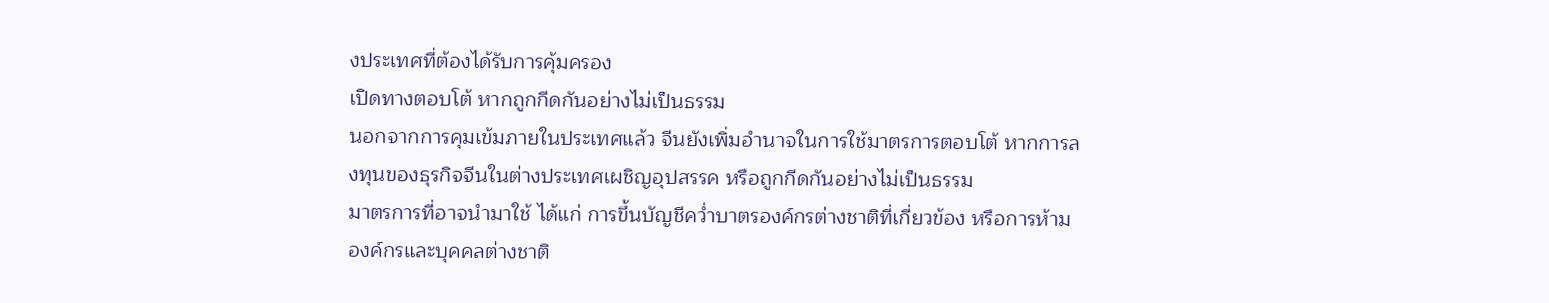งประเทศที่ต้องได้รับการคุ้มครอง
เปิดทางตอบโต้ หากถูกกีดกันอย่างไม่เป็นธรรม
นอกจากการคุมเข้มภายในประเทศแล้ว จีนยังเพิ่มอำนาจในการใช้มาตรการตอบโต้ หากการลงทุนของธุรกิจจีนในต่างประเทศเผชิญอุปสรรค หรือถูกกีดกันอย่างไม่เป็นธรรม
มาตรการที่อาจนำมาใช้ ได้แก่ การขึ้นบัญชีคว่ำบาตรองค์กรต่างชาติที่เกี่ยวข้อง หรือการห้ามองค์กรและบุคคลต่างชาติ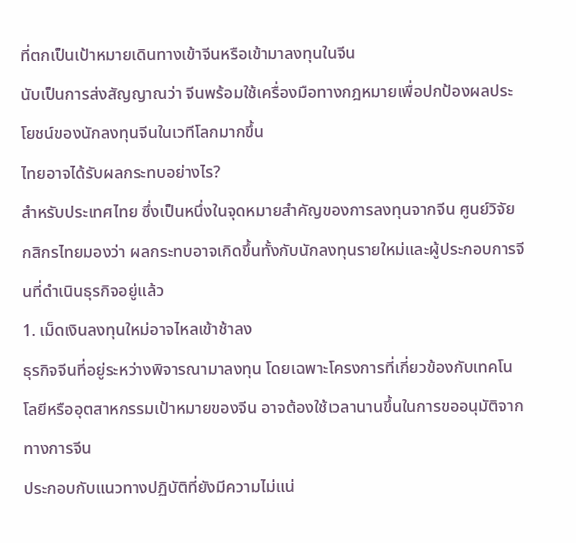ที่ตกเป็นเป้าหมายเดินทางเข้าจีนหรือเข้ามาลงทุนในจีน
นับเป็นการส่งสัญญาณว่า จีนพร้อมใช้เครื่องมือทางกฎหมายเพื่อปกป้องผลประโยชน์ของนักลงทุนจีนในเวทีโลกมากขึ้น
ไทยอาจได้รับผลกระทบอย่างไร?
สำหรับประเทศไทย ซึ่งเป็นหนึ่งในจุดหมายสำคัญของการลงทุนจากจีน ศูนย์วิจัยกสิกรไทยมองว่า ผลกระทบอาจเกิดขึ้นทั้งกับนักลงทุนรายใหม่และผู้ประกอบการจีนที่ดำเนินธุรกิจอยู่แล้ว
1. เม็ดเงินลงทุนใหม่อาจไหลเข้าช้าลง
ธุรกิจจีนที่อยู่ระหว่างพิจารณามาลงทุน โดยเฉพาะโครงการที่เกี่ยวข้องกับเทคโนโลยีหรืออุตสาหกรรมเป้าหมายของจีน อาจต้องใช้เวลานานขึ้นในการขออนุมัติจากทางการจีน
ประกอบกับแนวทางปฏิบัติที่ยังมีความไม่แน่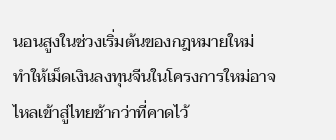นอนสูงในช่วงเริ่มต้นของกฎหมายใหม่ ทำให้เม็ดเงินลงทุนจีนในโครงการใหม่อาจไหลเข้าสู่ไทยช้ากว่าที่คาดไว้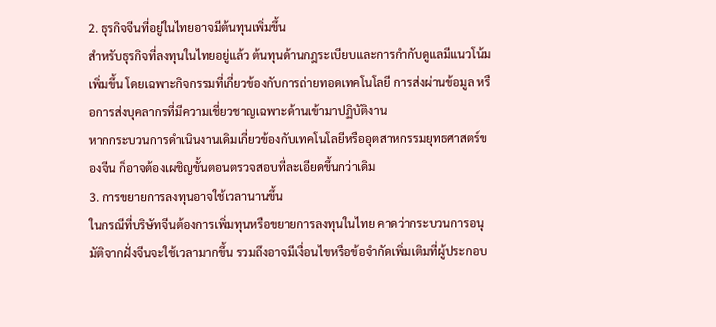2. ธุรกิจจีนที่อยู่ในไทยอาจมีต้นทุนเพิ่มขึ้น
สำหรับธุรกิจที่ลงทุนในไทยอยู่แล้ว ต้นทุนด้านกฎระเบียบและการกำกับดูแลมีแนวโน้มเพิ่มขึ้น โดยเฉพาะกิจกรรมที่เกี่ยวข้องกับการถ่ายทอดเทคโนโลยี การส่งผ่านข้อมูล หรือการส่งบุคลากรที่มีความเชี่ยวชาญเฉพาะด้านเข้ามาปฏิบัติงาน
หากกระบวนการดำเนินงานเดิมเกี่ยวข้องกับเทคโนโลยีหรืออุตสาหกรรมยุทธศาสตร์ของจีน ก็อาจต้องเผชิญขั้นตอนตรวจสอบที่ละเอียดขึ้นกว่าเดิม
3. การขยายการลงทุนอาจใช้เวลานานขึ้น
ในกรณีที่บริษัทจีนต้องการเพิ่มทุนหรือขยายการลงทุนในไทย คาดว่ากระบวนการอนุมัติจากฝั่งจีนจะใช้เวลามากขึ้น รวมถึงอาจมีเงื่อนไขหรือข้อจำกัดเพิ่มเติมที่ผู้ประกอบ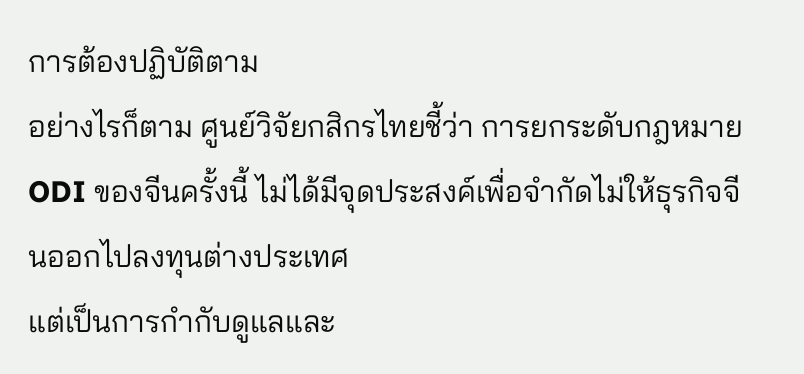การต้องปฏิบัติตาม
อย่างไรก็ตาม ศูนย์วิจัยกสิกรไทยชี้ว่า การยกระดับกฎหมาย ODI ของจีนครั้งนี้ ไม่ได้มีจุดประสงค์เพื่อจำกัดไม่ให้ธุรกิจจีนออกไปลงทุนต่างประเทศ
แต่เป็นการกำกับดูแลและ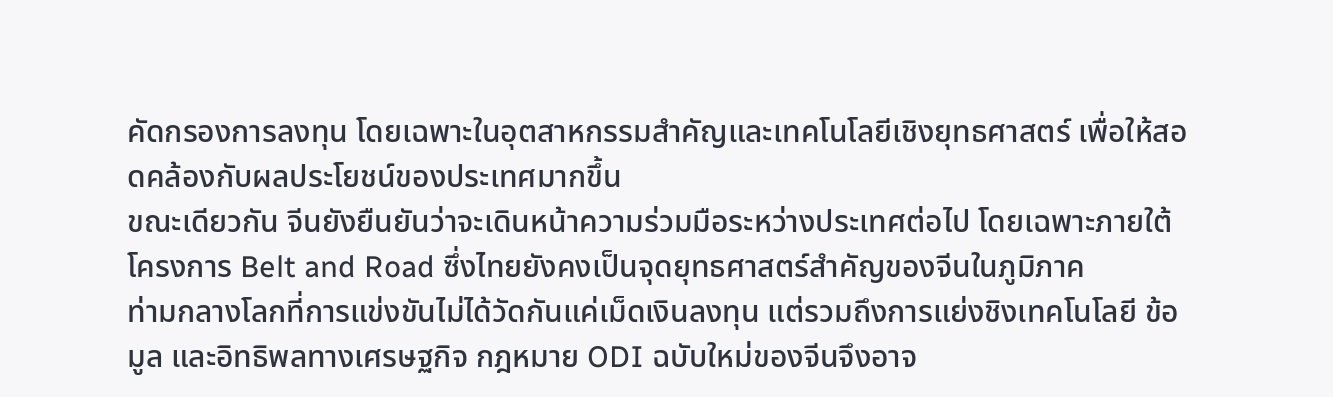คัดกรองการลงทุน โดยเฉพาะในอุตสาหกรรมสำคัญและเทคโนโลยีเชิงยุทธศาสตร์ เพื่อให้สอดคล้องกับผลประโยชน์ของประเทศมากขึ้น
ขณะเดียวกัน จีนยังยืนยันว่าจะเดินหน้าความร่วมมือระหว่างประเทศต่อไป โดยเฉพาะภายใต้โครงการ Belt and Road ซึ่งไทยยังคงเป็นจุดยุทธศาสตร์สำคัญของจีนในภูมิภาค
ท่ามกลางโลกที่การแข่งขันไม่ได้วัดกันแค่เม็ดเงินลงทุน แต่รวมถึงการแย่งชิงเทคโนโลยี ข้อมูล และอิทธิพลทางเศรษฐกิจ กฎหมาย ODI ฉบับใหม่ของจีนจึงอาจ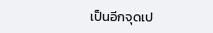เป็นอีกจุดเป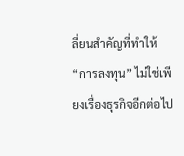ลี่ยนสำคัญที่ทำให้ “การลงทุน” ไม่ใช่เพียงเรื่องธุรกิจอีกต่อไป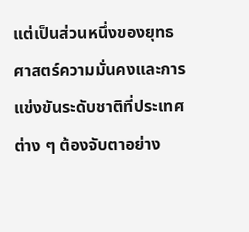แต่เป็นส่วนหนึ่งของยุทธศาสตร์ความมั่นคงและการแข่งขันระดับชาติที่ประเทศต่าง ๆ ต้องจับตาอย่าง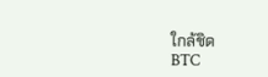ใกล้ชิด
BTC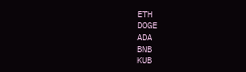ETH
DOGE
ADA
BNB
KUB